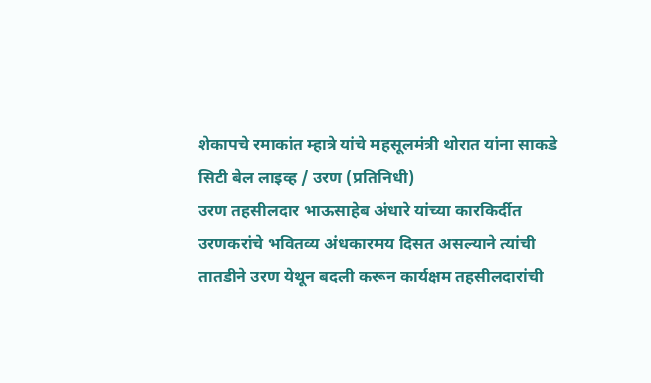शेकापचे रमाकांत म्हात्रे यांचे महसूलमंत्री थोरात यांना साकडे
सिटी बेल लाइव्ह / उरण (प्रतिनिधी)
उरण तहसीलदार भाऊसाहेब अंधारे यांच्या कारकिर्दीत उरणकरांचे भवितव्य अंधकारमय दिसत असल्याने त्यांची तातडीने उरण येथून बदली करून कार्यक्षम तहसीलदारांची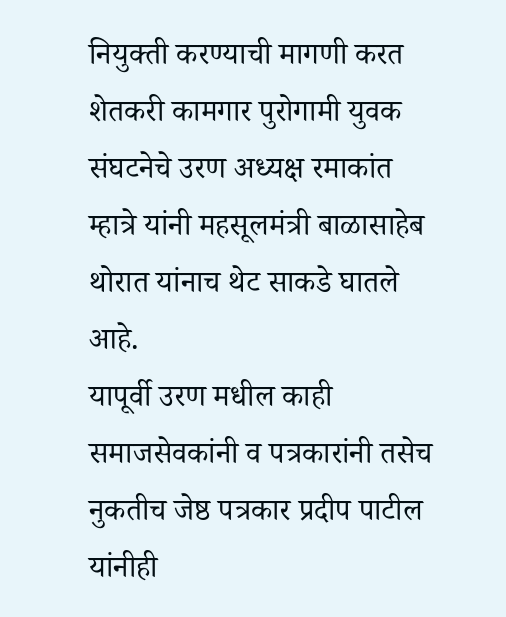नियुक्ती करण्याची मागणी करत शेतकरी कामगार पुरोगामी युवक संघटनेचे उरण अध्यक्ष रमाकांत म्हात्रे यांनी महसूलमंत्री बाळासाहेब थोरात यांनाच थेट साकडे घातले आहे.
यापूर्वी उरण मधील काही समाजसेवकांनी व पत्रकारांनी तसेच नुकतीच जेष्ठ पत्रकार प्रदीप पाटील यांनीही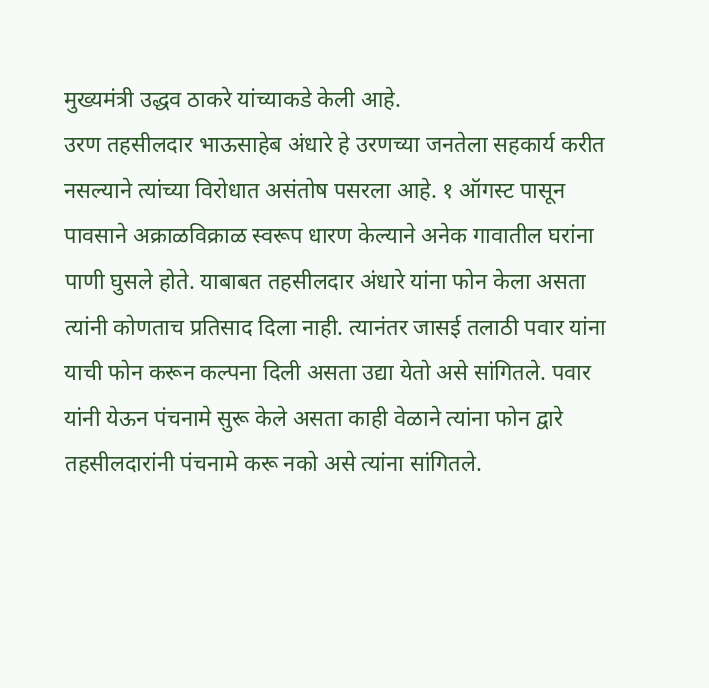मुख्यमंत्री उद्धव ठाकरे यांच्याकडे केली आहे.
उरण तहसीलदार भाऊसाहेब अंधारे हे उरणच्या जनतेला सहकार्य करीत नसल्याने त्यांच्या विरोधात असंतोष पसरला आहे. १ ऑगस्ट पासून पावसाने अक्राळविक्राळ स्वरूप धारण केल्याने अनेक गावातील घरांना पाणी घुसले होते. याबाबत तहसीलदार अंधारे यांना फोन केला असता त्यांनी कोणताच प्रतिसाद दिला नाही. त्यानंतर जासई तलाठी पवार यांना याची फोन करून कल्पना दिली असता उद्या येतो असे सांगितले. पवार यांनी येऊन पंचनामे सुरू केले असता काही वेळाने त्यांना फोन द्वारे तहसीलदारांनी पंचनामे करू नको असे त्यांना सांगितले.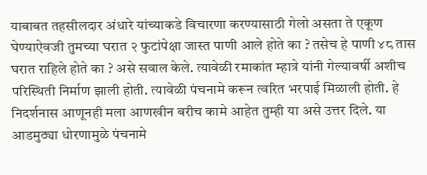याबाबत तहसीलदार अंधारे यांच्याकडे विचारणा करण्यासाठी गेलो असता ते एकूण घेण्याऐवजी तुमच्या घरात २ फुटांपेक्षा जास्त पाणी आले होते का ? तसेच हे पाणी ४८ तास घरात राहिले होते का ? असे सवाल केले. त्यावेळी रमाकांत म्हात्रे यांनी गेल्यावर्षी अशीच परिस्थिती निर्माण झाली होती. त्यावेळी पंचनामे करून त्वरित भरपाई मिळाली होती. हे निदर्शनास आणूनही मला आणखीन बरीच कामे आहेत तुम्ही या असे उत्तर दिले. या आडमुठ्या धोरणामुळे पंचनामे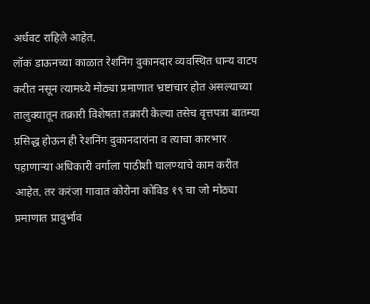अर्धवट राहिले आहेत.
लॉक डाऊनच्या काळात रेशनिंग दुकानदार व्यवस्थित धान्य वाटप करीत नसून त्यामध्ये मोठ्या प्रमाणात भ्रष्टाचार होत असल्याच्या तालुक्यातून तक्रारी विशेषता तक्रारी केल्या तसेच वृत्तपत्रा बातम्या प्रसिद्ध होऊन ही रेशनिंग दुकानदारांना व त्याचा कारभार पहाणाऱ्या अधिकारी वर्गाला पाठीशी घालण्याचे काम करीत आहेत. तर करंजा गावात कोरोना कोविड १९ चा जो मोठ्या प्रमाणात प्रादुर्भाव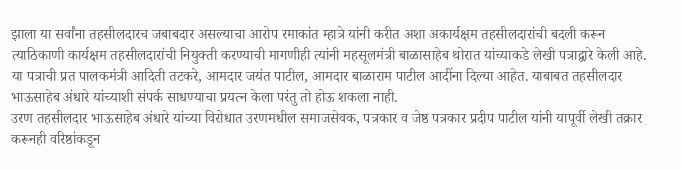झाला या सर्वांना तहसीलदारच जबाबदार असल्याचा आरोप रमाकांत म्हात्रे यांनी करीत अशा अकार्यक्षम तहसीलदारांची बदली करून त्याठिकाणी कार्यक्षम तहसीलदारांची नियुक्ती करण्याची मागणीही त्यांनी महसूलमंत्री बाळासाहेब थोरात यांच्याकडे लेखी पत्राद्वारे केली आहे.
या पत्राची प्रत पालकमंत्री आदिती तटकरे, आमदार जयंत पाटील, आमदार बाळाराम पाटील आदींना दिल्या आहेत. याबाबत तहसीलदार भाऊसाहेब अंधारे यांच्याशी संपर्क साधण्याचा प्रयत्न केला परंतु तो होऊ शकला नाही.
उरण तहसीलदार भाऊसाहेब अंधारे यांच्या विरोधात उरणमधील समाजसेवक, पत्रकार व जेष्ठ पत्रकार प्रदीप पाटील यांनी यापूर्वी लेखी तक्रार करूनही वरिष्ठांकडून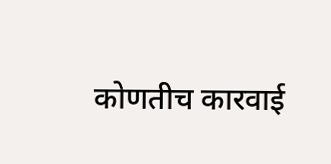कोणतीच कारवाई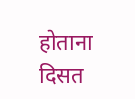होताना दिसत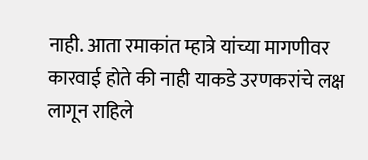नाही. आता रमाकांत म्हात्रे यांच्या मागणीवर कारवाई होते की नाही याकडे उरणकरांचे लक्ष लागून राहिले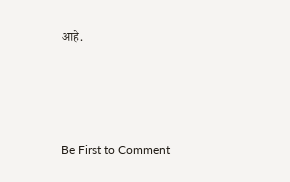आहे.






Be First to Comment